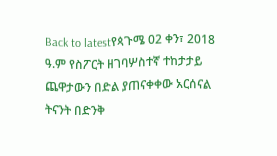Back to latestየጳጉሜ 02 ቀን፣ 2018 ዓ.ም የስፖርት ዘገባሦስተኛ ተከታታይ ጨዋታውን በድል ያጠናቀቀው አርሰናል ትናንት በድንቅ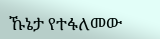ኹኔታ የተፋለመው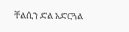ቸልሲን ድል አድርጓል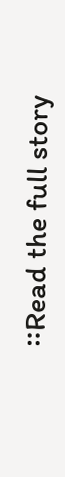።Read the full story